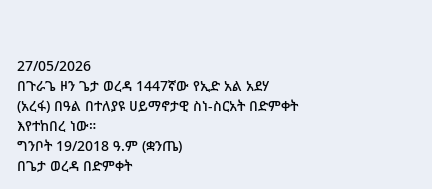27/05/2026
በጉራጌ ዞን ጌታ ወረዳ 1447ኛው የኢድ አል አደሃ (አረፋ) በዓል በተለያዩ ሀይማኖታዊ ስነ-ስርአት በድምቀት እየተከበረ ነው።
ግንቦት 19/2018 ዓ.ም (ቋንጤ)
በጌታ ወረዳ በድምቀት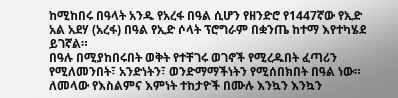ከሚከበሩ በዓላት አንዱ የአረፋ በዓል ሲሆን የዘንድሮ የ1447ኛው የኢድ አል አደሃ (አረፋ) በዓል የኢድ ሶላት ፕሮግራም በቋንጤ ከተማ እየተካሄደ ይገኛል።
በዓሉ በሚያከበሩበት ወቅት የተቸገሩ ወገኖች የሚረዱበት ፈጣሪን የሚለመንበት፣ አንድነትን፣ ወንድማማችነትን የሚሰበክበት በዓል ነው።
ለመላው የእስልምና እምነት ተከታዮች በሙሉ እንኳን እንኳን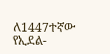ለ1447ተኛው የኢደል-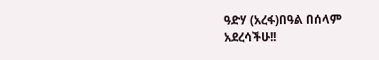ዓድሃ (አረፋ)በዓል በሰላም አደረሳችሁ!!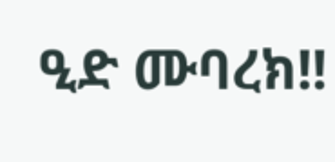ዒድ ሙባረክ!!